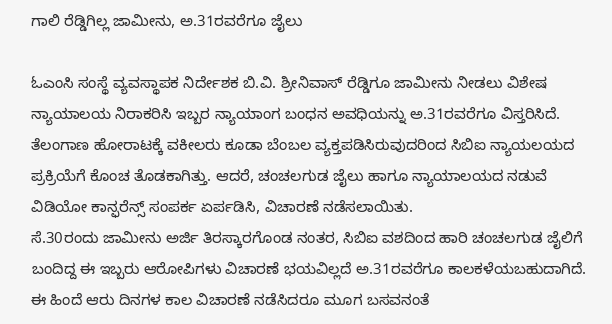ಗಾಲಿ ರೆಡ್ಡಿಗಿಲ್ಲ ಜಾಮೀನು, ಅ.31ರವರೆಗೂ ಜೈಲು

ಓಎಂಸಿ ಸಂಸ್ಥೆ ವ್ಯವಸ್ಥಾಪಕ ನಿರ್ದೇಶಕ ಬಿ.ವಿ. ಶ್ರೀನಿವಾಸ್ ರೆಡ್ಡಿಗೂ ಜಾಮೀನು ನೀಡಲು ವಿಶೇಷ ನ್ಯಾಯಾಲಯ ನಿರಾಕರಿಸಿ ಇಬ್ಬರ ನ್ಯಾಯಾಂಗ ಬಂಧನ ಅವಧಿಯನ್ನು ಅ.31ರವರೆಗೂ ವಿಸ್ತರಿಸಿದೆ.
ತೆಲಂಗಾಣ ಹೋರಾಟಕ್ಕೆ ವಕೀಲರು ಕೂಡಾ ಬೆಂಬಲ ವ್ಯಕ್ತಪಡಿಸಿರುವುದರಿಂದ ಸಿಬಿಐ ನ್ಯಾಯಲಯದ ಪ್ರಕ್ರಿಯೆಗೆ ಕೊಂಚ ತೊಡಕಾಗಿತ್ತು. ಆದರೆ, ಚಂಚಲಗುಡ ಜೈಲು ಹಾಗೂ ನ್ಯಾಯಾಲಯದ ನಡುವೆ ವಿಡಿಯೋ ಕಾನ್ಫರೆನ್ಸ್ ಸಂಪರ್ಕ ಏರ್ಪಡಿಸಿ, ವಿಚಾರಣೆ ನಡೆಸಲಾಯಿತು.
ಸೆ.30ರಂದು ಜಾಮೀನು ಅರ್ಜಿ ತಿರಸ್ಕಾರಗೊಂಡ ನಂತರ, ಸಿಬಿಐ ವಶದಿಂದ ಹಾರಿ ಚಂಚಲಗುಡ ಜೈಲಿಗೆ ಬಂದಿದ್ದ ಈ ಇಬ್ಬರು ಆರೋಪಿಗಳು ವಿಚಾರಣೆ ಭಯವಿಲ್ಲದೆ ಅ.31ರವರೆಗೂ ಕಾಲಕಳೆಯಬಹುದಾಗಿದೆ.
ಈ ಹಿಂದೆ ಆರು ದಿನಗಳ ಕಾಲ ವಿಚಾರಣೆ ನಡೆಸಿದರೂ ಮೂಗ ಬಸವನಂತೆ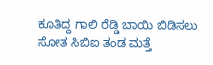ಕೂತಿದ್ದ ಗಾಲಿ ರೆಡ್ಡಿ ಬಾಯಿ ಬಿಡಿಸಲು ಸೋತ ಸಿಬಿಐ ತಂಡ ಮತ್ತೆ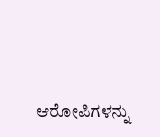ಆರೋಪಿಗಳನ್ನು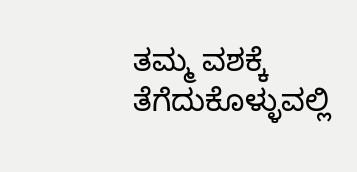ತಮ್ಮ ವಶಕ್ಕೆ ತೆಗೆದುಕೊಳ್ಳುವಲ್ಲಿ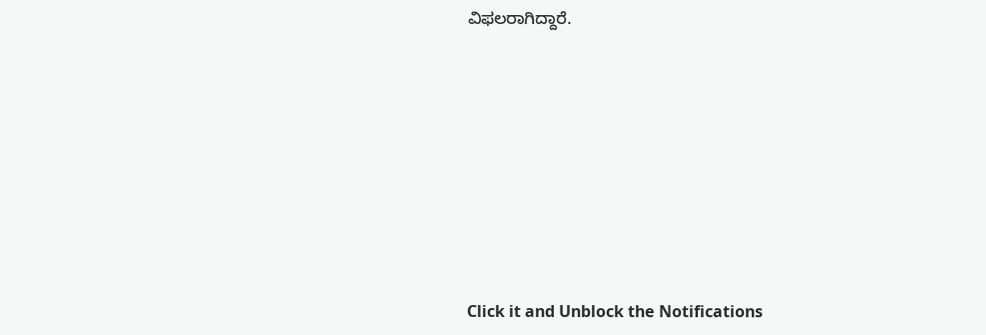ವಿಫಲರಾಗಿದ್ದಾರೆ.












Click it and Unblock the Notifications